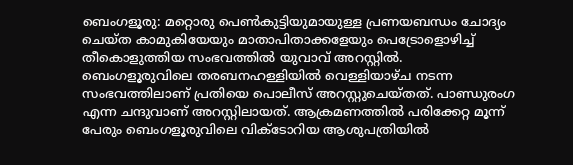ബെംഗളൂരു: മറ്റൊരു പെൺകുട്ടിയുമായുള്ള പ്രണയബന്ധം ചോദ്യം ചെയ്ത കാമുകിയേയും മാതാപിതാക്കളേയും പെട്രോളൊഴിച്ച് തീകൊളുത്തിയ സംഭവത്തിൽ യുവാവ് അറസ്റ്റിൽ.
ബെംഗളൂരുവിലെ തരബനഹള്ളിയിൽ വെള്ളിയാഴ്ച നടന്ന സംഭവത്തിലാണ് പ്രതിയെ പൊലീസ് അറസ്റ്റുചെയ്തത്. പാണ്ഡുരംഗ എന്ന ചന്ദുവാണ് അറസ്റ്റിലായത്. ആക്രമണത്തിൽ പരിക്കേറ്റ മൂന്ന് പേരും ബെംഗളൂരുവിലെ വിക്ടോറിയ ആശുപത്രിയിൽ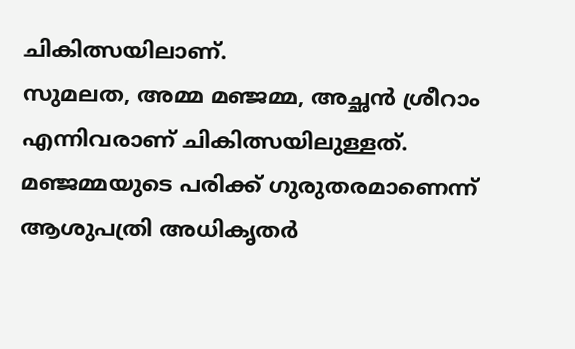ചികിത്സയിലാണ്.
സുമലത, അമ്മ മഞ്ജമ്മ, അച്ഛൻ ശ്രീറാം എന്നിവരാണ് ചികിത്സയിലുള്ളത്. മഞ്ജമ്മയുടെ പരിക്ക് ഗുരുതരമാണെന്ന് ആശുപത്രി അധികൃതർ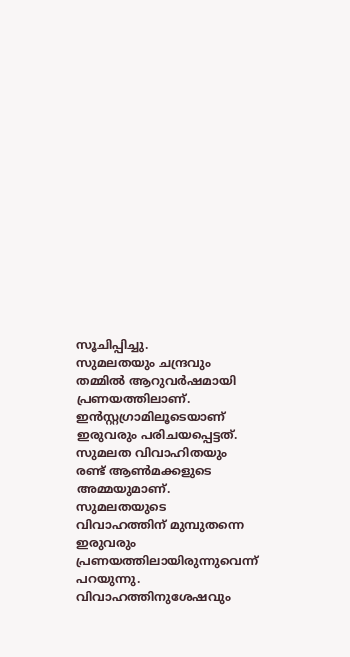സൂചിപ്പിച്ചു.
സുമലതയും ചന്ദ്രവും തമ്മിൽ ആറുവർഷമായി പ്രണയത്തിലാണ്. ഇൻസ്റ്റഗ്രാമിലൂടെയാണ് ഇരുവരും പരിചയപ്പെട്ടത്. സുമലത വിവാഹിതയും രണ്ട് ആൺമക്കളുടെ അമ്മയുമാണ്.
സുമലതയുടെ വിവാഹത്തിന് മുമ്പുതന്നെ ഇരുവരും പ്രണയത്തിലായിരുന്നുവെന്ന് പറയുന്നു. വിവാഹത്തിനുശേഷവും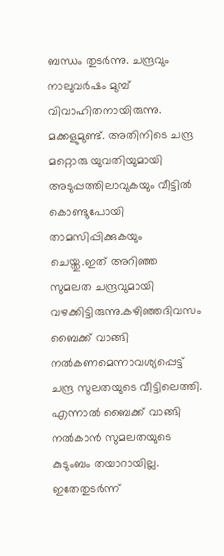ബന്ധം തുടർന്നു. ചന്ദ്രവും നാലുവർഷം മുമ്പ് വിവാഹിതനായിരുന്നു. മക്കളുമുണ്ട്. അതിനിടെ ചന്ദ്ര മറ്റൊരു യുവതിയുമായി അടുപ്പത്തിലാവുകയും വീട്ടിൽ കൊണ്ടുപോയി താമസിപ്പിക്കുകയും ചെയ്തു.ഇത് അറിഞ്ഞ സുമലത ചന്ദ്രവുമായി വഴക്കിട്ടിരുന്നു.കഴിഞ്ഞദിവസം ബൈക്ക് വാങ്ങി നൽകണമെന്നാവശ്യപ്പെട്ട് ചന്ദ്ര സുലതയുടെ വീട്ടിലെത്തി. എന്നാൽ ബൈക്ക് വാങ്ങി നൽകാൻ സുമലതയുടെ കുടുംബം തയാറായില്ല. ഇതേതുടർന്ന്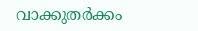വാക്കുതർക്കം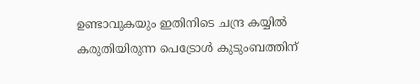ഉണ്ടാവുകയും ഇതിനിടെ ചന്ദ്ര കയ്യിൽ കരുതിയിരുന്ന പെട്രോൾ കുടുംബത്തിന്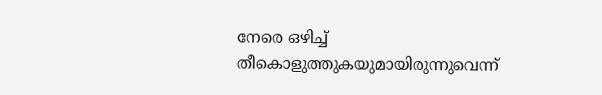നേരെ ഒഴിച്ച് തീകൊളുത്തുകയുമായിരുന്നുവെന്ന്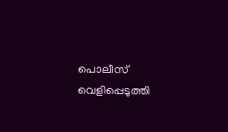പൊലീസ് വെളിപ്പെടുത്തി